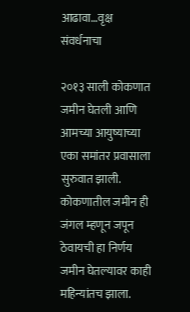आढावा…वृक्ष संवर्धनाचा

२०१३ साली कोकणात जमीन घेतली आणि आमच्या आयुष्याच्या एका समांतर प्रवासाला सुरुवात झाली. कोकणातील जमीन ही जंगल म्हणून जपून ठेवायची हा निर्णय जमीन घेतल्यावर काही महिन्यांतच झाला.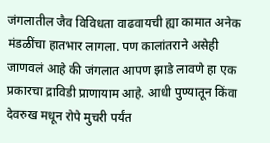जंगलातील जैव विविधता वाढवायची ह्या कामात अनेक मंडळींचा हातभार लागला. पण कालांतराने असेही जाणवलं आहे की जंगलात आपण झाडे लावणे हा एक प्रकारचा द्राविडी प्राणायाम आहे. आधी पुण्यातून किंवा देवरुख मधून रोपे मुचरी पर्यंत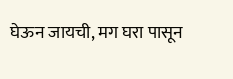घेऊन जायची, मग घरा पासून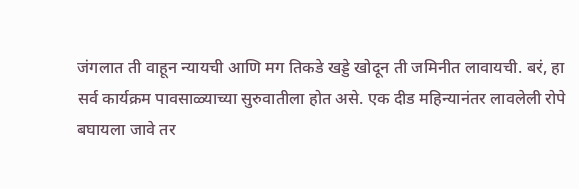जंगलात ती वाहून न्यायची आणि मग तिकडे खड्डे खोदून ती जमिनीत लावायची. बरं, हा सर्व कार्यक्रम पावसाळ्याच्या सुरुवातीला होत असे. एक दीड महिन्यानंतर लावलेली रोपे बघायला जावे तर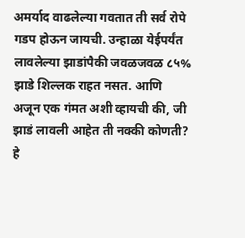अमर्याद वाढलेल्या गवतात ती सर्व रोपे गडप होऊन जायची. उन्हाळा येईपर्यंत लावलेल्या झाडांपैकी जवळजवळ ८५% झाडे शिल्लक राहत नसत. आणि अजून एक गंमत अशी व्हायची की, जी झाडं लावली आहेत ती नक्की कोणती? हे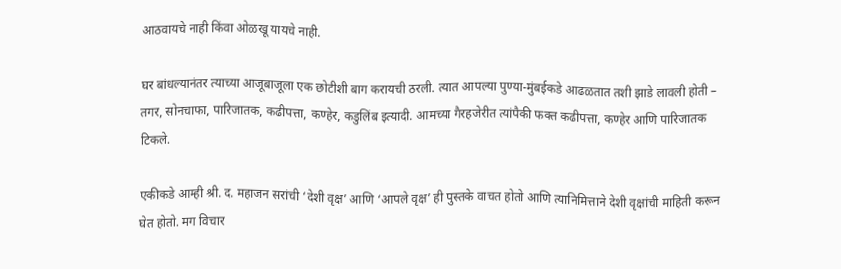आठवायचे नाही किंवा ओळखू यायचे नाही.

घर बांधल्यानंतर त्याच्या आजूबाजूला एक छोटीशी बाग करायची ठरली. त्यात आपल्या पुण्या-मुंबईकडे आढळतात तशी झाडे लावली होती – तगर, सोनचाफा, पारिजातक, कढीपत्ता, कण्हेर, कडुलिंब इत्यादी. आमच्या गैरहजेरीत त्यांपैकी फक्त कढीपत्ता, कण्हेर आणि पारिजातक टिकले.

एकीकडे आम्ही श्री. द. महाजन सरांची ‘देशी वृक्ष’ आणि ‘आपले वृक्ष’ ही पुस्तके वाचत होतो आणि त्यानिमित्ताने देशी वृक्षांची माहिती करून घेत होतो. मग विचार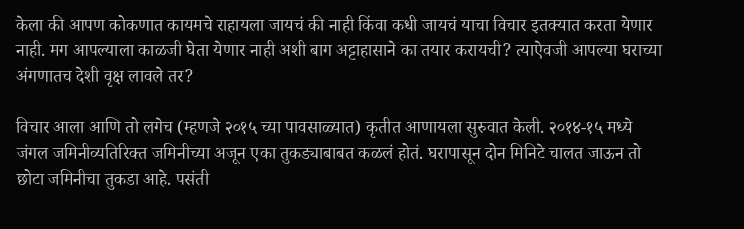केला की आपण कोकणात कायमचे राहायला जायचं की नाही किंवा कधी जायचं याचा विचार इतक्यात करता येणार नाही. मग आपल्याला काळजी घेता येणार नाही अशी बाग अट्टाहासाने का तयार करायची? त्याऐवजी आपल्या घराच्या अंगणातच देशी वृक्ष लावले तर?

विचार आला आणि तो लगेच (म्हणजे २०१५ च्या पावसाळ्यात) कृतीत आणायला सुरुवात केली. २०१४-१५ मध्ये जंगल जमिनीव्यतिरिक्त जमिनीच्या अजून एका तुकड्याबाबत कळलं होतं. घरापासून दोन मिनिटे चालत जाऊन तो छोटा जमिनीचा तुकडा आहे. पसंती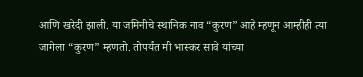आणि खरेदी झाली. या जमिनीचे स्थानिक नाव “कुरण” आहे म्हणून आम्हीही त्या जागेला “कुरण” म्हणतो. तोपर्यंत मी भास्कर सावे यांच्या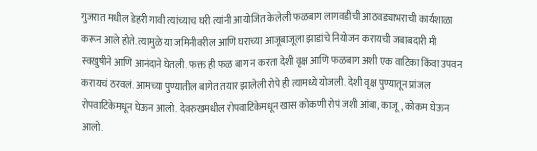गुजरात मधील डेहरी गावी त्यांच्याच घरी त्यांनी आयोजित केलेली फळबाग लागवडीची आठवड्याभराची कार्यशाळा करून आले होते. त्यामुळे या जमिनीवरील आणि घराच्या आजूबाजूला झाडांचे नियोजन करायची जबाबदारी मी स्वखुषीने आणि आनंदाने घेतली. फक्त ही फळ बाग न करता देशी वृक्ष आणि फळबाग अशी एक वाटिका किंवा उपवन करायचं ठरवलं. आमच्या पुण्यातील बागेत तयार झालेली रोपे ही त्यामध्ये योजली. देशी वृक्ष पुण्यातून प्रांजल रोपवाटिकेमधून घेऊन आलो. देवरुखमधील रोपवाटिकेमधून खास कोकणी रोपं जशी आंबा, काजू, कोकम घेऊन आलो.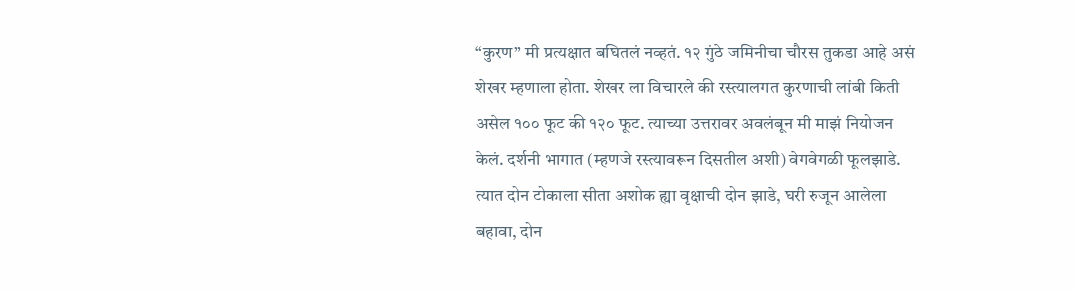“कुरण” मी प्रत्यक्षात बघितलं नव्हतं. १२ गुंठे जमिनीचा चौरस तुकडा आहे असं शेखर म्हणाला होता. शेखर ला विचारले की रस्त्यालगत कुरणाची लांबी किती असेल १०० फूट की १२० फूट. त्याच्या उत्तरावर अवलंबून मी माझं नियोजन केलं. दर्शनी भागात (म्हणजे रस्त्यावरून दिसतील अशी) वेगवेगळी फूलझाडे. त्यात दोन टोकाला सीता अशोक ह्या वृक्षाची दोन झाडे, घरी रुजून आलेला बहावा, दोन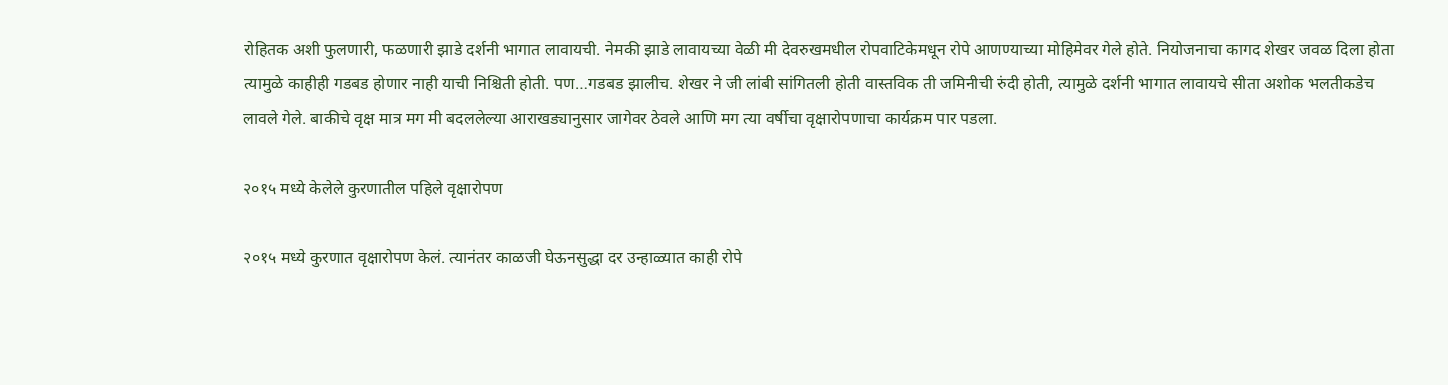रोहितक अशी फुलणारी, फळणारी झाडे दर्शनी भागात लावायची. नेमकी झाडे लावायच्या वेळी मी देवरुखमधील रोपवाटिकेमधून रोपे आणण्याच्या मोहिमेवर गेले होते. नियोजनाचा कागद शेखर जवळ दिला होता त्यामुळे काहीही गडबड होणार नाही याची निश्चिती होती. पण…गडबड झालीच. शेखर ने जी लांबी सांगितली होती वास्तविक ती जमिनीची रुंदी होती, त्यामुळे दर्शनी भागात लावायचे सीता अशोक भलतीकडेच लावले गेले. बाकीचे वृक्ष मात्र मग मी बदललेल्या आराखड्यानुसार जागेवर ठेवले आणि मग त्या वर्षीचा वृक्षारोपणाचा कार्यक्रम पार पडला.

२०१५ मध्ये केलेले कुरणातील पहिले वृक्षारोपण

२०१५ मध्ये कुरणात वृक्षारोपण केलं. त्यानंतर काळजी घेऊनसुद्धा दर उन्हाळ्यात काही रोपे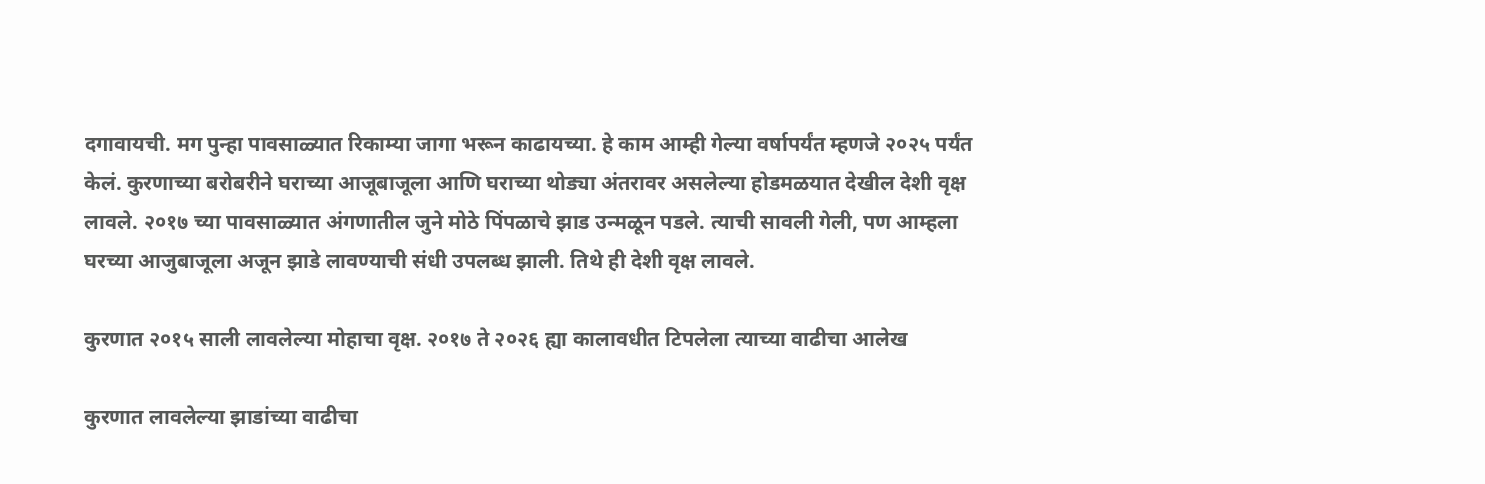दगावायची. मग पुन्हा पावसाळ्यात रिकाम्या जागा भरून काढायच्या. हे काम आम्ही गेल्या वर्षापर्यंत म्हणजे २०२५ पर्यंत केलं. कुरणाच्या बरोबरीने घराच्या आजूबाजूला आणि घराच्या थोड्या अंतरावर असलेल्या होडमळयात देखील देशी वृक्ष लावले. २०१७ च्या पावसाळ्यात अंगणातील जुने मोठे पिंपळाचे झाड उन्मळून पडले. त्याची सावली गेली, पण आम्हला घरच्या आजुबाजूला अजून झाडे लावण्याची संधी उपलब्ध झाली. तिथे ही देशी वृक्ष लावले.

कुरणात २०१५ साली लावलेल्या मोहाचा वृक्ष. २०१७ ते २०२६ ह्या कालावधीत टिपलेला त्याच्या वाढीचा आलेख

कुरणात लावलेल्या झाडांच्या वाढीचा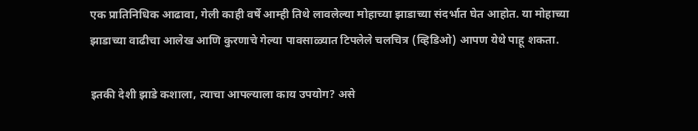एक प्रातिनिधिक आढावा, गेली काही वर्षे आम्ही तिथे लावलेल्या मोहाच्या झाडाच्या संदर्भात घेत आहोत. या मोहाच्या झाडाच्या वाढीचा आलेख आणि कुरणाचे गेल्या पावसाळ्यात टिपलेले चलचित्र (व्हिडिओ) आपण येथे पाहू शकता.

इतकी देशी झाडे कशाला, त्याचा आपल्याला काय उपयोग? असे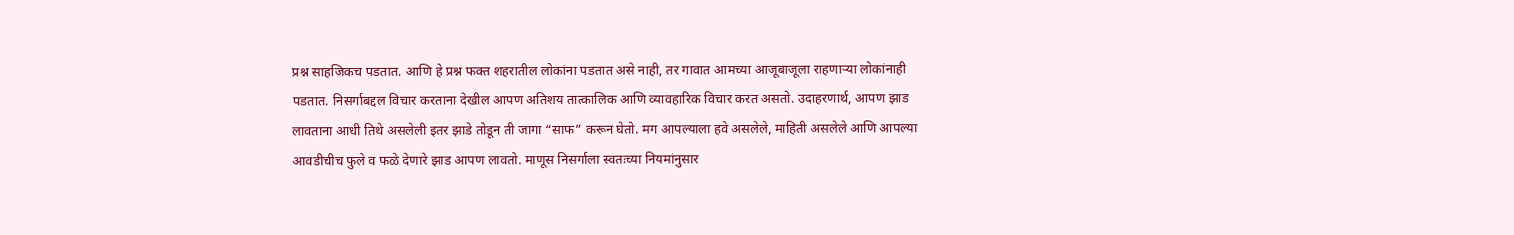प्रश्न साहजिकच पडतात. आणि हे प्रश्न फक्त शहरातील लोकांना पडतात असे नाही, तर गावात आमच्या आजूबाजूला राहणाऱ्या लोकांनाही पडतात. निसर्गाबद्दल विचार करताना देखील आपण अतिशय तात्कालिक आणि व्यावहारिक विचार करत असतो. उदाहरणार्थ, आपण झाड लावताना आधी तिथे असलेली इतर झाडे तोडून ती जागा “साफ” करून घेतो. मग आपल्याला हवे असलेले, माहिती असलेले आणि आपल्या आवडीचीच फुले व फळे देणारे झाड आपण लावतो. माणूस निसर्गाला स्वतःच्या नियमांनुसार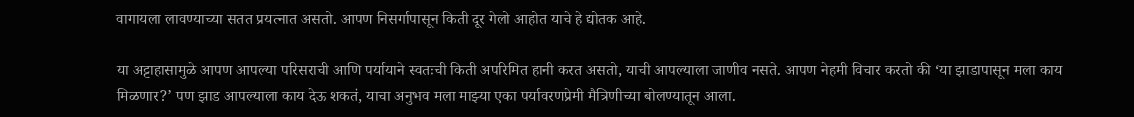वागायला लावण्याच्या सतत प्रयत्नात असतो. आपण निसर्गापासून किती दूर गेलो आहोत याचे हे द्योतक आहे.

या अट्टाहासामुळे आपण आपल्या परिसराची आणि पर्यायाने स्वतःची किती अपरिमित हानी करत असतो, याची आपल्याला जाणीव नसते. आपण नेहमी विचार करतो की ‘या झाडापासून मला काय मिळणार?’ पण झाड आपल्याला काय देऊ शकतं, याचा अनुभव मला माझ्या एका पर्यावरणप्रेमी मैत्रिणीच्या बोलण्यातून आला.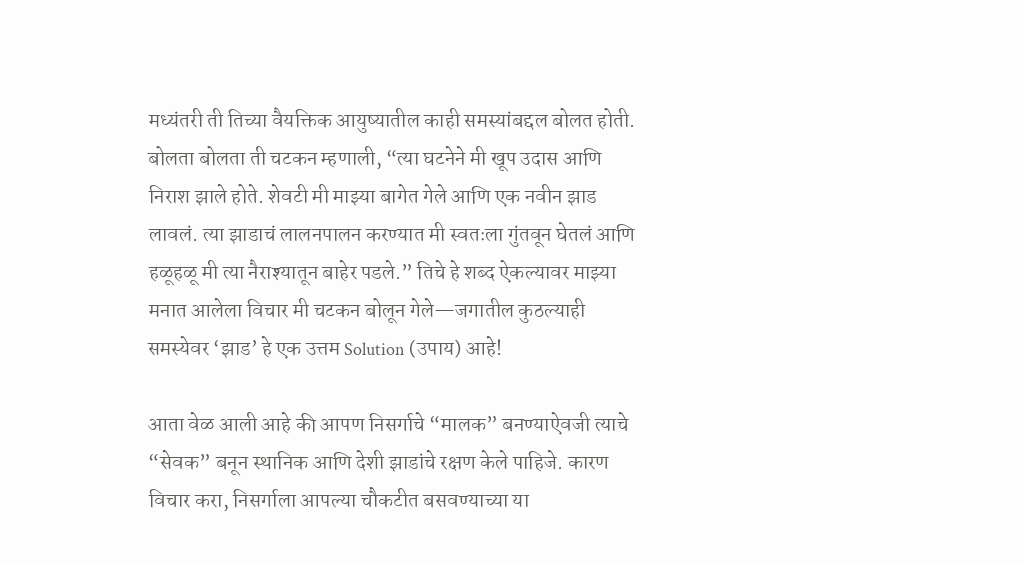मध्यंतरी ती तिच्या वैयक्तिक आयुष्यातील काही समस्यांबद्दल बोलत होती. बोलता बोलता ती चटकन म्हणाली, “त्या घटनेने मी खूप उदास आणि निराश झाले होते. शेवटी मी माझ्या बागेत गेले आणि एक नवीन झाड लावलं. त्या झाडाचं लालनपालन करण्यात मी स्वतःला गुंतवून घेतलं आणि हळूहळू मी त्या नैराश्यातून बाहेर पडले.” तिचे हे शब्द ऐकल्यावर माझ्या मनात आलेला विचार मी चटकन बोलून गेले—जगातील कुठल्याही समस्येवर ‘झाड’ हे एक उत्तम Solution (उपाय) आहे!

आता वेळ आली आहे की आपण निसर्गाचे “मालक” बनण्याऐवजी त्याचे “सेवक” बनून स्थानिक आणि देशी झाडांचे रक्षण केले पाहिजे. कारण विचार करा, निसर्गाला आपल्या चौकटीत बसवण्याच्या या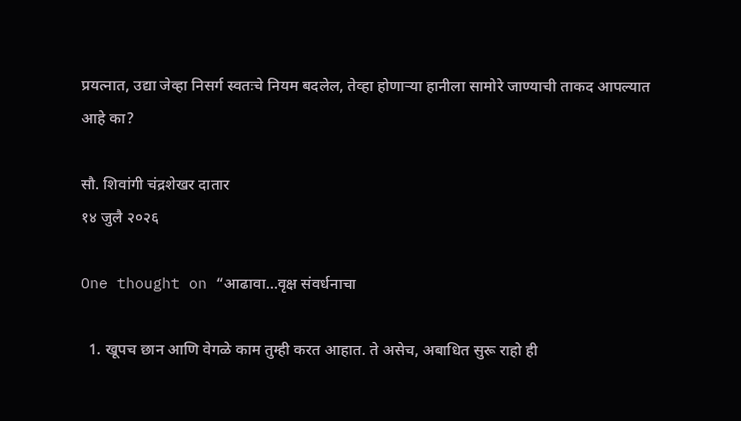प्रयत्नात, उद्या जेव्हा निसर्ग स्वतःचे नियम बदलेल, तेव्हा होणाऱ्या हानीला सामोरे जाण्याची ताकद आपल्यात आहे का?

सौ. शिवांगी चंद्रशेखर दातार
१४ जुलै २०२६

One thought on “आढावा…वृक्ष संवर्धनाचा

  1. खूपच छान आणि वेगळे काम तुम्ही करत आहात. ते असेच, अबाधित सुरू राहो ही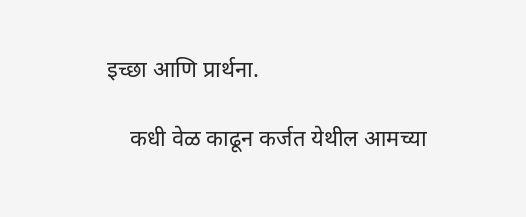इच्छा आणि प्रार्थना.

    कधी वेळ काढून कर्जत येथील आमच्या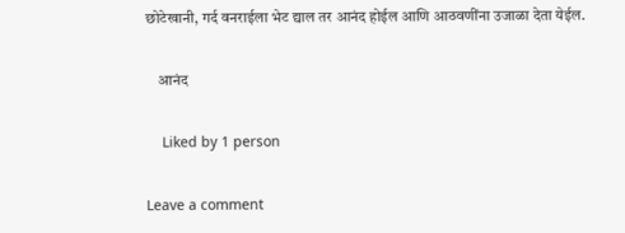छोटेखानी, गर्द वनराईला भेट द्याल तर आनंद होईल आणि आठवणींना उजाळा देता येईल.

    आनंद

    Liked by 1 person

Leave a comment